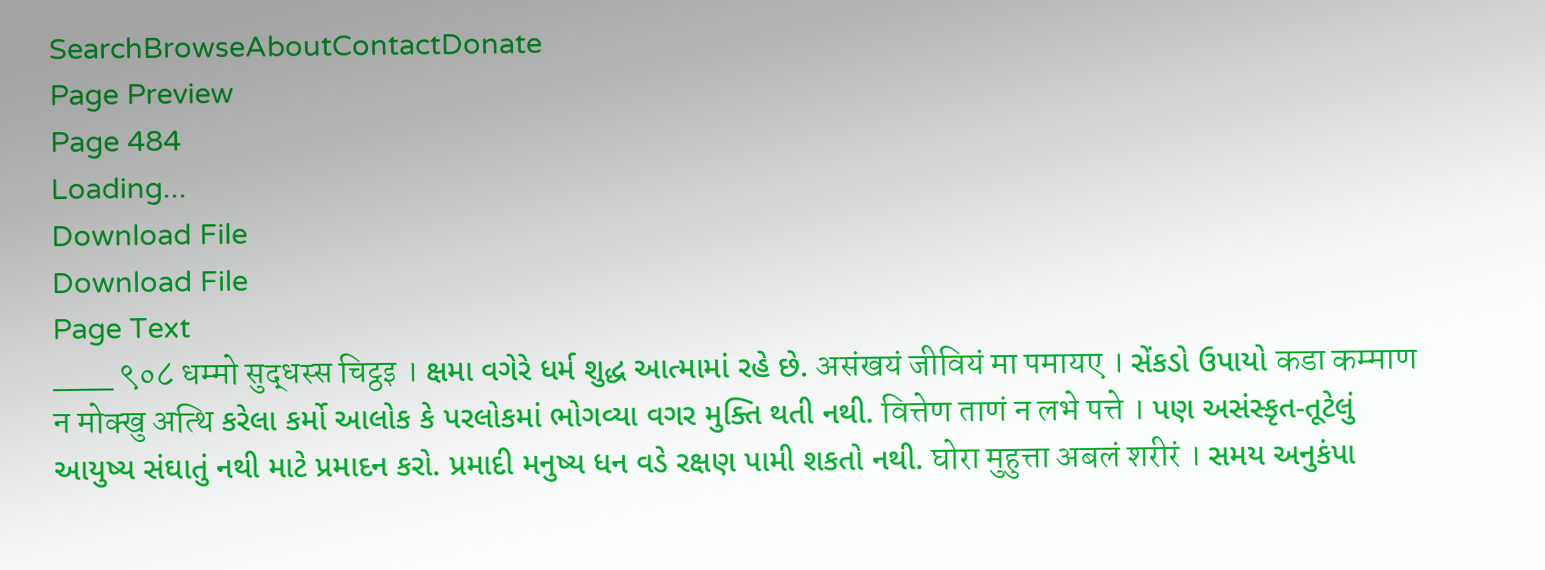SearchBrowseAboutContactDonate
Page Preview
Page 484
Loading...
Download File
Download File
Page Text
___ ९०८ धम्मो सुद्धस्स चिट्ठइ । ક્ષમા વગેરે ધર્મ શુદ્ધ આત્મામાં રહે છે. असंखयं जीवियं मा पमायए । સેંકડો ઉપાયો कडा कम्माण न मोक्खु अत्थि કરેલા કર્મો આલોક કે પરલોકમાં ભોગવ્યા વગર મુક્તિ થતી નથી. वित्तेण ताणं न लभे पत्ते । પણ અસંસ્કૃત-તૂટેલું આયુષ્ય સંઘાતું નથી માટે પ્રમાદન કરો. પ્રમાદી મનુષ્ય ધન વડે રક્ષણ પામી શકતો નથી. घोरा मुहुत्ता अबलं शरीरं । સમય અનુકંપા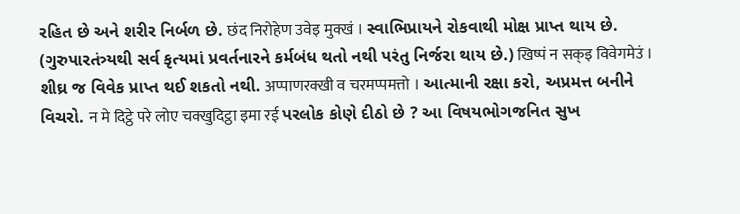રહિત છે અને શરીર નિર્બળ છે. छंद निरोहेण उवेइ मुक्खं । સ્વાભિપ્રાયને રોકવાથી મોક્ષ પ્રાપ્ત થાય છે. (ગુરુપારતંત્ર્યથી સર્વ કૃત્યમાં પ્રવર્તનારને કર્મબંધ થતો નથી પરંતુ નિર્જરા થાય છે.) खिष्पं न सक्इ विवेगमेउं । શીઘ્ર જ વિવેક પ્રાપ્ત થઈ શકતો નથી. अप्पाणरक्खी व चरमप्पमत्तो । આત્માની રક્ષા કરો, અપ્રમત્ત બનીને વિચરો. न मे दिट्ठे परे लोए चक्खुदिट्ठा इमा रई પરલોક કોણે દીઠો છે ? આ વિષયભોગજનિત સુખ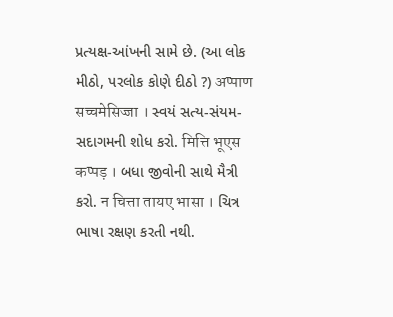પ્રત્યક્ષ-આંખની સામે છે. (આ લોક મીઠો, પરલોક કોણે દીઠો ?) अप्पाण सच्चमेसिज्जा । સ્વયં સત્ય-સંયમ-સદાગમની શોધ કરો. मित्ति भूएस कप्पड़ । બધા જીવોની સાથે મૈત્રી કરો. न चित्ता तायए भासा । ચિત્ર ભાષા રક્ષણ કરતી નથી.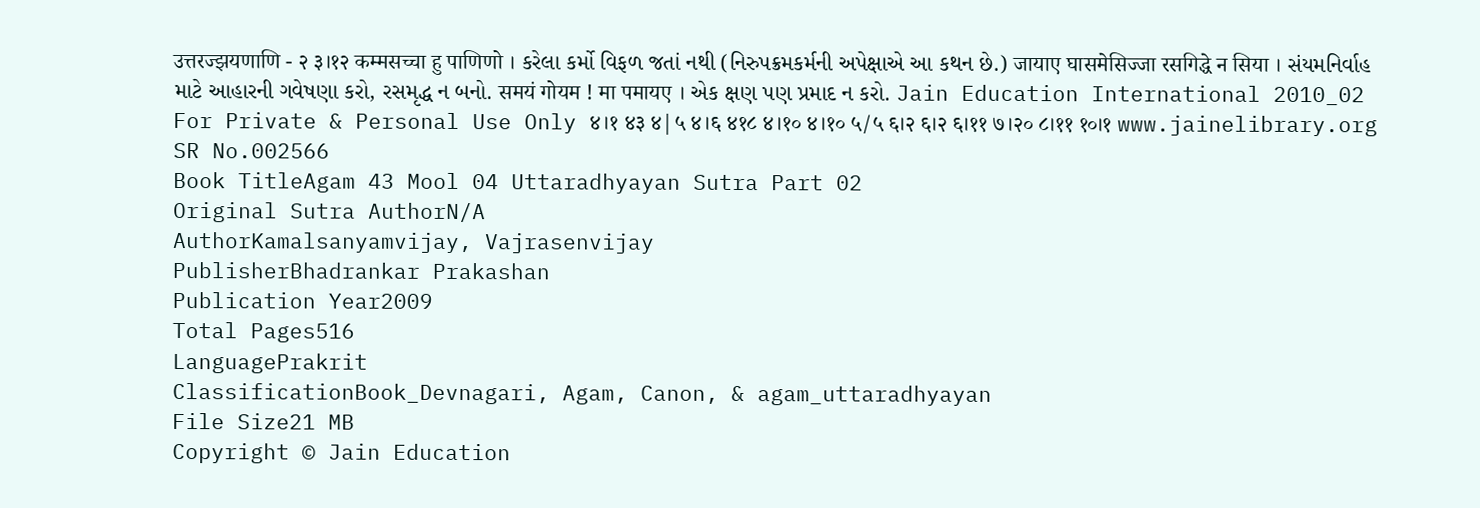उत्तरज्झयणाणि - २ ३।१२ कम्मसच्चा हु पाणिणो । કરેલા કર્મો વિફળ જતાં નથી (નિરુપક્રમકર્મની અપેક્ષાએ આ કથન છે.) जायाए घासमेसिज्जा रसगिद्धे न सिया । સંયમનિર્વાહ માટે આહારની ગવેષણા કરો, રસમૃદ્ધ ન બનો. समयं गोयम ! मा पमायए । એક ક્ષણ પણ પ્રમાદ ન કરો. Jain Education International 2010_02 For Private & Personal Use Only ४।१ ४३ ४|५ ४।६ ४१८ ४।१० ४।१० ५/५ ६।२ ६।२ ६।११ ७।२० ८।११ १०।१ www.jainelibrary.org
SR No.002566
Book TitleAgam 43 Mool 04 Uttaradhyayan Sutra Part 02
Original Sutra AuthorN/A
AuthorKamalsanyamvijay, Vajrasenvijay
PublisherBhadrankar Prakashan
Publication Year2009
Total Pages516
LanguagePrakrit
ClassificationBook_Devnagari, Agam, Canon, & agam_uttaradhyayan
File Size21 MB
Copyright © Jain Education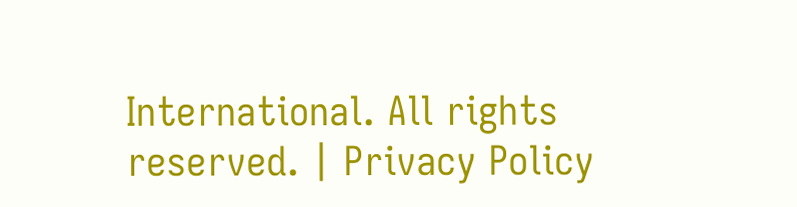International. All rights reserved. | Privacy Policy